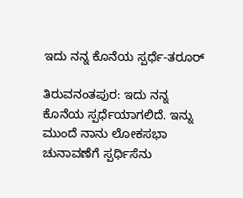ಇದು ನನ್ನ ಕೊನೆಯ ಸ್ಪರ್ಧೆ-ತರೂರ್

ತಿರುವನಂತಪುರ: ಇದು ನನ್ನ ಕೊನೆಯ ಸ್ಪರ್ಧೆಯಾಗಲಿದೆ. ಇನ್ನು ಮುಂದೆ ನಾನು ಲೋಕಸಭಾ ಚುನಾವಣೆಗೆ ಸ್ಪರ್ಧಿಸೆನು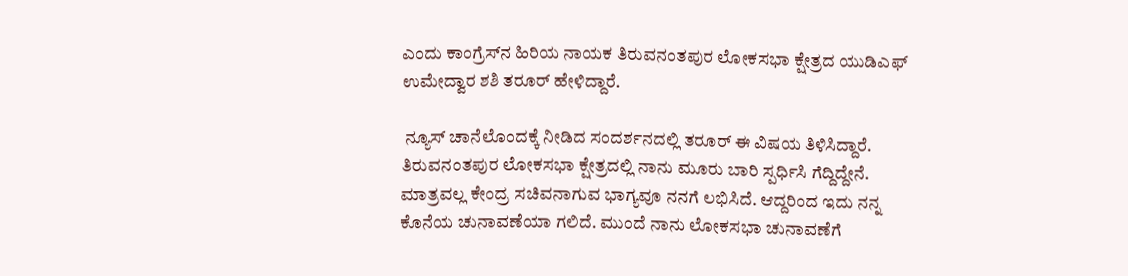ಎಂದು ಕಾಂಗ್ರೆಸ್‌ನ ಹಿರಿಯ ನಾಯಕ ತಿರುವನಂತಪುರ ಲೋಕಸಭಾ ಕ್ಷೇತ್ರದ ಯುಡಿಎಫ್ ಉಮೇದ್ವಾರ ಶಶಿ ತರೂರ್ ಹೇಳಿದ್ದಾರೆ.

 ನ್ಯೂಸ್ ಚಾನೆಲೊಂದಕ್ಕೆ ನೀಡಿದ ಸಂದರ್ಶನದಲ್ಲಿ ತರೂರ್ ಈ ವಿಷಯ ತಿಳಿಸಿದ್ದಾರೆ. ತಿರುವನಂತಪುರ ಲೋಕಸಭಾ ಕ್ಷೇತ್ರದಲ್ಲಿ ನಾನು ಮೂರು ಬಾರಿ ಸ್ಪರ್ಧಿಸಿ ಗೆದ್ದಿದ್ದೇನೆ. ಮಾತ್ರವಲ್ಲ ಕೇಂದ್ರ ಸಚಿವನಾಗುವ ಭಾಗ್ಯವೂ ನನಗೆ ಲಭಿಸಿದೆ. ಆದ್ದರಿಂದ ಇದು ನನ್ನ ಕೊನೆಯ ಚುನಾವಣೆಯಾ ಗಲಿದೆ. ಮುಂದೆ ನಾನು ಲೋಕಸಭಾ ಚುನಾವಣೆಗೆ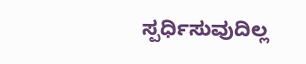ಸ್ಪರ್ಧಿಸುವುದಿಲ್ಲ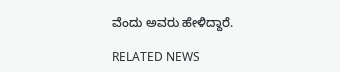ವೆಂದು ಅವರು ಹೇಳಿದ್ದಾರೆ.

RELATED NEWS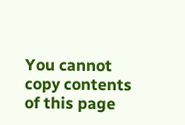You cannot copy contents of this page